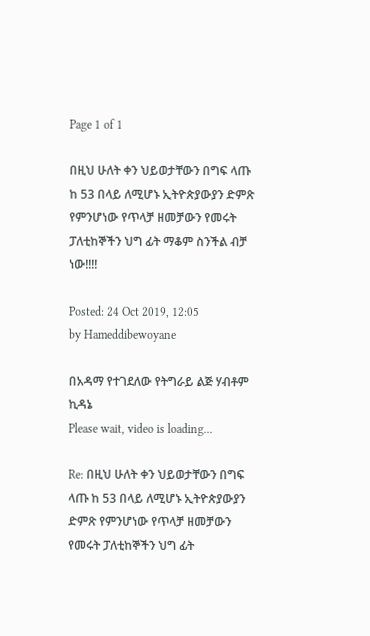Page 1 of 1

በዚህ ሁለት ቀን ህይወታቸውን በግፍ ላጡ ከ 53 በላይ ለሚሆኑ ኢትዮጵያውያን ድምጽ የምንሆነው የጥላቻ ዘመቻውን የመሩት ፓለቲከኞችን ህግ ፊት ማቆም ስንችል ብቻ ነው!!!!

Posted: 24 Oct 2019, 12:05
by Hameddibewoyane

በአዳማ የተገደለው የትግራይ ልጅ ሃብቶም ኪዳኔ
Please wait, video is loading...

Re: በዚህ ሁለት ቀን ህይወታቸውን በግፍ ላጡ ከ 53 በላይ ለሚሆኑ ኢትዮጵያውያን ድምጽ የምንሆነው የጥላቻ ዘመቻውን የመሩት ፓለቲከኞችን ህግ ፊት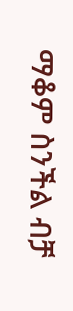ማቆም ስንችል ብቻ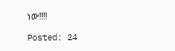ነው!!!!

Posted: 24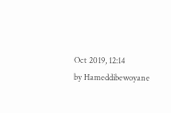Oct 2019, 12:14
by Hameddibewoyane